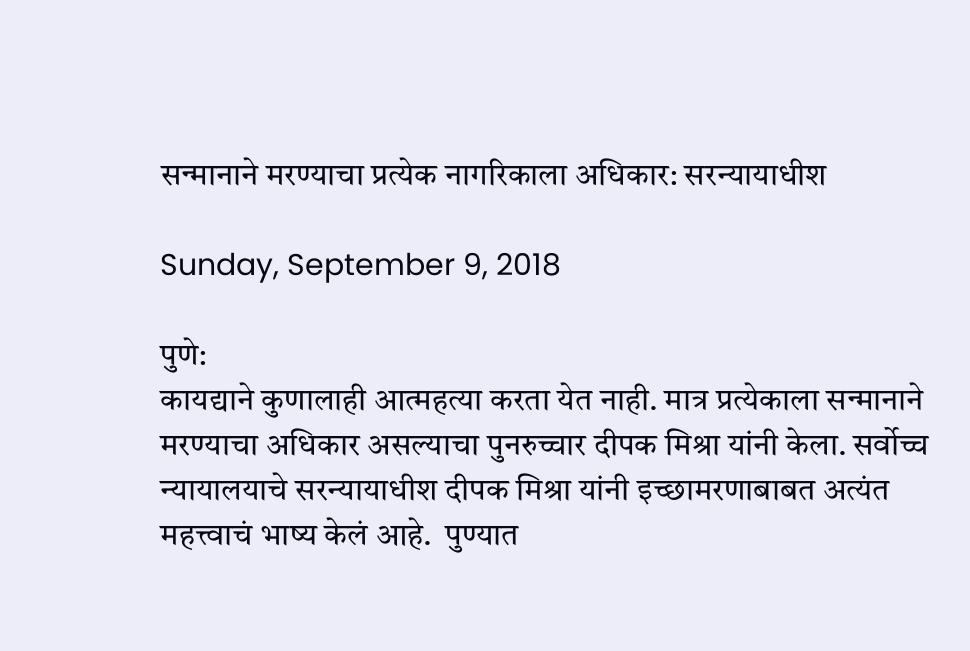सन्मानाने मरण्याचा प्रत्येक नागरिकाला अधिकार: सरन्यायाधीश

Sunday, September 9, 2018

पुणे:
कायद्याने कुणालाही आत्महत्या करता येत नाही. मात्र प्रत्येकाला सन्मानाने मरण्याचा अधिकार असल्याचा पुनरुच्चार दीपक मिश्रा यांनी केला. सर्वोच्च न्यायालयाचे सरन्यायाधीश दीपक मिश्रा यांनी इच्छामरणाबाबत अत्यंत महत्त्वाचं भाष्य केलं आहे.  पुण्यात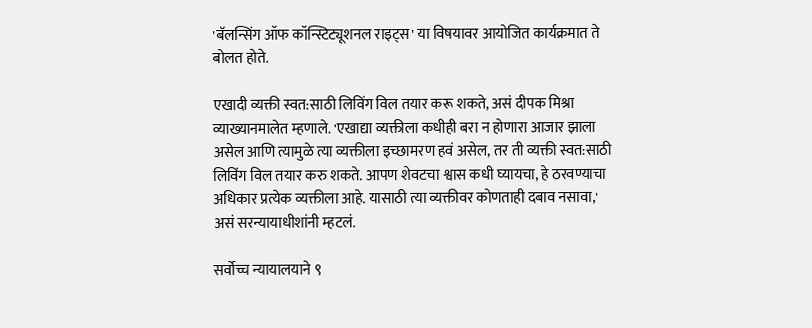'बॅलन्सिंग ऑफ कॉन्स्टिट्यूशनल राइट्स' या विषयावर आयोजित कार्यक्रमात ते बोलत होते.

एखादी व्यक्ती स्वत:साठी लिविंग विल तयार करू शकते, असं दीपक मिश्रा व्याख्यानमालेत म्हणाले. 'एखाद्या व्यक्तीला कधीही बरा न होणारा आजार झाला असेल आणि त्यामुळे त्या व्यक्तीला इच्छामरण हवं असेल, तर ती व्यक्ती स्वत:साठी लिविंग विल तयार करु शकते. आपण शेवटचा श्वास कधी घ्यायचा, हे ठरवण्याचा अधिकार प्रत्येक व्यक्तीला आहे. यासाठी त्या व्यक्तीवर कोणताही दबाव नसावा,' असं सरन्यायाधीशांनी म्हटलं.

सर्वोच्च न्यायालयाने ९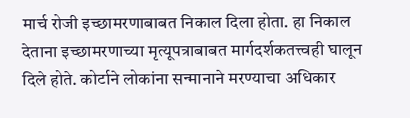मार्च रोजी इच्छामरणाबाबत निकाल दिला होता. हा निकाल देताना इच्छामरणाच्या मृत्यूपत्राबाबत मार्गदर्शकतत्त्वही घालून दिले होते. कोर्टाने लोकांना सन्मानाने मरण्याचा अधिकार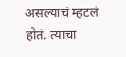असल्याचं म्हटलं होतं. त्याचा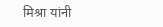मिश्रा यांनी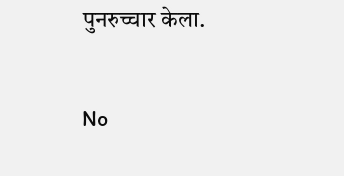पुनरुच्चार केला.

No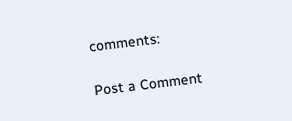comments:

Post a Comment